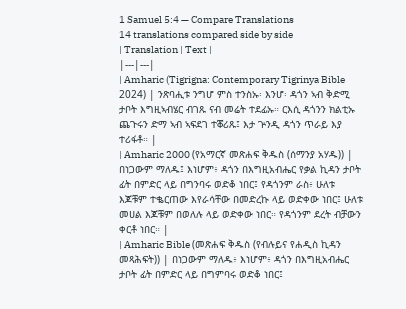1 Samuel 5:4 — Compare Translations
14 translations compared side by side
| Translation | Text |
|---|---|
| Amharic (Tigrigna: Contemporary Tigrinya Bible 2024) | ንጽባሒቱ ንግሆ ምስ ተንስኡ፡ እንሆ፡ ዳጎን ኣብ ቅድሚ ታቦት እግዚኣብሄር ብገጹ ናብ መሬት ተደፊኡ። ርእሲ ዳጎንን ክልቲኡ ጨጉሩን ድማ ኣብ ኣፍደገ ተቖሪጹ፤ እታ ጕንዲ ዳጎን ጥራይ እያ ተሪፋቶ። |
| Amharic 2000 (የአማርኛ መጽሐፍ ቅዱስ (ሰማንያ አሃዱ)) | በነጋውም ማለዱ፤ እነሆም፥ ዳጎን በእግዚአብሔር የቃል ኪዳን ታቦት ፊት በምድር ላይ በግንባሩ ወድቆ ነበር፤ የዳጎንም ራስ፥ ሁለቱ እጆቹም ተቈርጠው እየራሳቸው በመድረኩ ላይ ወድቀው ነበር፤ ሁለቱ መሀል እጆቹም በወለሉ ላይ ወድቀው ነበር። የዳጎንም ደረት ብቻውን ቀርቶ ነበር። |
| Amharic Bible (መጽሐፍ ቅዱስ (የብሉይና የሐዲስ ኪዳን መጻሕፍት)) | በነጋውም ማለዱ፥ እነሆም፥ ዳጎን በእግዚአብሔር ታቦት ፊት በምድር ላይ በግምባሩ ወድቆ ነበር፤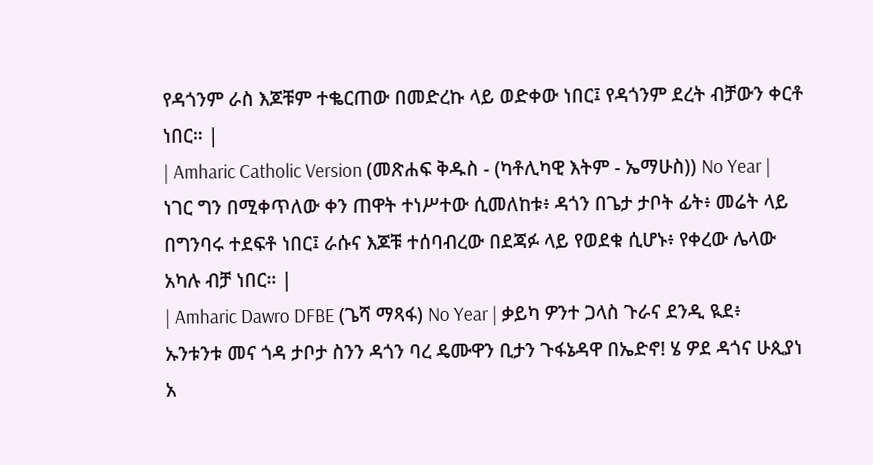የዳጎንም ራስ እጆቹም ተቈርጠው በመድረኩ ላይ ወድቀው ነበር፤ የዳጎንም ደረት ብቻውን ቀርቶ ነበር። |
| Amharic Catholic Version (መጽሐፍ ቅዱስ - (ካቶሊካዊ እትም - ኤማሁስ)) No Year | ነገር ግን በሚቀጥለው ቀን ጠዋት ተነሥተው ሲመለከቱ፥ ዳጎን በጌታ ታቦት ፊት፥ መሬት ላይ በግንባሩ ተደፍቶ ነበር፤ ራሱና እጆቹ ተሰባብረው በደጃፉ ላይ የወደቁ ሲሆኑ፥ የቀረው ሌላው አካሉ ብቻ ነበር። |
| Amharic Dawro DFBE (ጌሻ ማጻፋ) No Year | ቃይካ ዎንተ ጋላስ ጉራና ደንዲ ዪደ፥ ኡንቱንቱ መና ጎዳ ታቦታ ስንን ዳጎን ባረ ዴሙዋን ቢታን ጉፋኔዳዋ በኤድኖ! ሄ ዎደ ዳጎና ሁጲያነ አ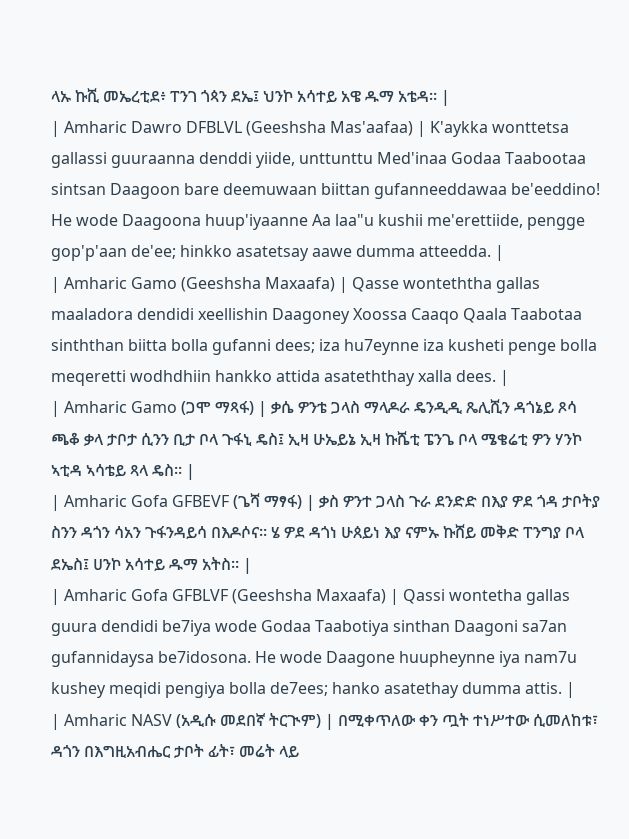ላኡ ኩሺ መኤረቲደ፥ ፐንገ ጎጳን ደኤ፤ ህንኮ አሳተይ አዌ ዱማ አቴዳ። |
| Amharic Dawro DFBLVL (Geeshsha Mas'aafaa) | K'aykka wonttetsa gallassi guuraanna denddi yiide, unttunttu Med'inaa Godaa Taabootaa sintsan Daagoon bare deemuwaan biittan gufanneeddawaa be'eeddino! He wode Daagoona huup'iyaanne Aa laa"u kushii me'erettiide, pengge gop'p'aan de'ee; hinkko asatetsay aawe dumma atteedda. |
| Amharic Gamo (Geeshsha Maxaafa) | Qasse wonteththa gallas maaladora dendidi xeellishin Daagoney Xoossa Caaqo Qaala Taabotaa sinththan biitta bolla gufanni dees; iza hu7eynne iza kusheti penge bolla meqeretti wodhdhiin hankko attida asateththay xalla dees. |
| Amharic Gamo (ጋሞ ማጻፋ) | ቃሴ ዎንቴ ጋላስ ማላዶራ ዴንዲዲ ጼሊሺን ዳጎኔይ ጾሳ ጫቆ ቃላ ታቦታ ሲንን ቢታ ቦላ ጉፋኒ ዴስ፤ ኢዛ ሁኤይኔ ኢዛ ኩሼቲ ፔንጌ ቦላ ሜቄሬቲ ዎን ሃንኮ ኣቲዳ ኣሳቴይ ጻላ ዴስ። |
| Amharic Gofa GFBEVF (ጌሻ ማፃፋ) | ቃስ ዎንተ ጋላስ ጉራ ደንድድ በእያ ዎደ ጎዳ ታቦትያ ስንን ዳጎን ሳአን ጉፋንዳይሳ በእዶሶና። ሄ ዎደ ዳጎነ ሁጰይነ እያ ናምኡ ኩሸይ መቅድ ፐንግያ ቦላ ደኤስ፤ ሀንኮ አሳተይ ዱማ አትስ። |
| Amharic Gofa GFBLVF (Geeshsha Maxaafa) | Qassi wontetha gallas guura dendidi be7iya wode Godaa Taabotiya sinthan Daagoni sa7an gufannidaysa be7idosona. He wode Daagone huupheynne iya nam7u kushey meqidi pengiya bolla de7ees; hanko asatethay dumma attis. |
| Amharic NASV (አዲሱ መደበኛ ትርጒም) | በሚቀጥለው ቀን ጧት ተነሥተው ሲመለከቱ፣ ዳጎን በእግዚአብሔር ታቦት ፊት፣ መሬት ላይ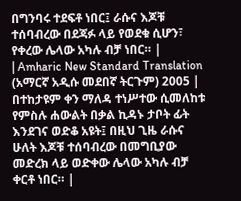በግንባሩ ተደፍቶ ነበር፤ ራሱና እጆቹ ተሰባብረው በደጃፉ ላይ የወደቁ ሲሆን፣ የቀረው ሌላው አካሉ ብቻ ነበር። |
| Amharic New Standard Translation (አማርኛ አዲሱ መደበኛ ትርጉም) 2005 | በተከታዩም ቀን ማለዳ ተነሥተው ሲመለከቱ የምስሉ ሐውልት በቃል ኪዳኑ ታቦት ፊት እንደገና ወድቆ አዩት፤ በዚህ ጊዜ ራሱና ሁለት እጆቹ ተሰባብረው በመግቢያው መድረክ ላይ ወድቀው ሌላው አካሉ ብቻ ቀርቶ ነበር። |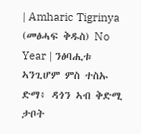| Amharic Tigrinya (መፅሓፍ ቅዱስ) No Year | ንፅባሒቱ ኣንጊሆም ምስ ተስኡ ድማ፥ ዳጎን ኣብ ቅድሚ ታቦት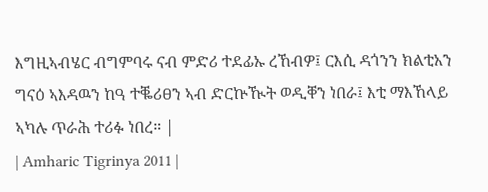እግዚኣብሄር ብግምባሩ ናብ ምድሪ ተደፊኡ ረኸብዎ፤ ርእሲ ዳጎንን ክልቲአን ግናዕ ኣእዳዉን ከዓ ተቘሪፀን ኣብ ድርኵዂት ወዲቐን ነበራ፤ እቲ ማእኸላይ ኣካሉ ጥራሕ ተሪፉ ነበረ። |
| Amharic Tigrinya 2011 |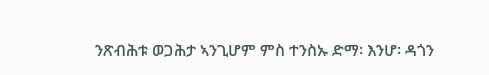ንጽብሕቱ ወጋሕታ ኣንጊሆም ምስ ተንስኡ ድማ፡ እንሆ፡ ዳጎን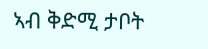ኣብ ቅድሚ ታቦት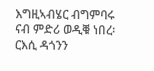እግዚኣብሄር ብግምባሩ ናብ ምድሪ ወዲቑ ነበረ፡ ርእሲ ዳጎንን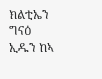ክልቲኤን ግናዕ ኢዱን ከኣ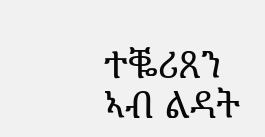ተቘሪጸን ኣብ ልዳት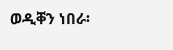ወዲቐን ነበራ፡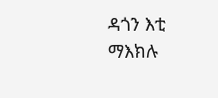ዳጎን እቲ ማእክሉ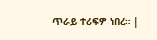ጥራይ ተሪፍዎ ነበረ። |